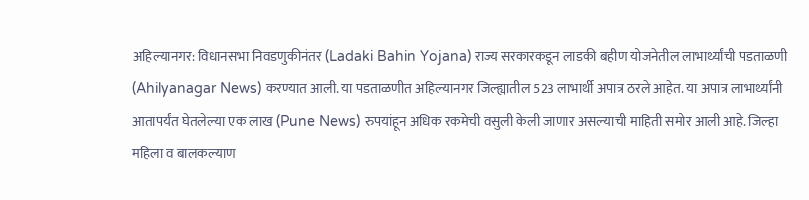अहिल्यानगर: विधानसभा निवडणुकीनंतर (Ladaki Bahin Yojana) राज्य सरकारकडून लाडकी बहीण योजनेतील लाभार्थ्यांची पडताळणी (Ahilyanagar News) करण्यात आली. या पडताळणीत अहिल्यानगर जिल्ह्यातील 523 लाभार्थी अपात्र ठरले आहेत. या अपात्र लाभार्थ्यांनी आतापर्यंत घेतलेल्या एक लाख (Pune News) रुपयांहून अधिक रकमेची वसुली केली जाणार असल्याची माहिती समोर आली आहे. जिल्हा महिला व बालकल्याण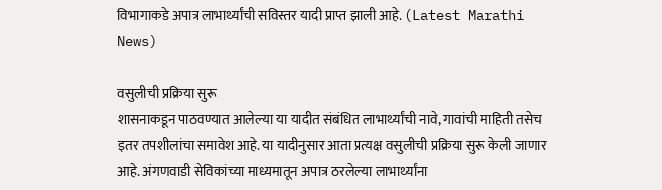विभागाकडे अपात्र लाभार्थ्यांची सविस्तर यादी प्राप्त झाली आहे. (Latest Marathi News)

वसुलीची प्रक्रिया सुरू
शासनाकडून पाठवण्यात आलेल्या या यादीत संबंधित लाभार्थ्यांची नावे, गावांची माहिती तसेच इतर तपशीलांचा समावेश आहे. या यादीनुसार आता प्रत्यक्ष वसुलीची प्रक्रिया सुरू केली जाणार आहे. अंगणवाडी सेविकांच्या माध्यमातून अपात्र ठरलेल्या लाभार्थ्यांना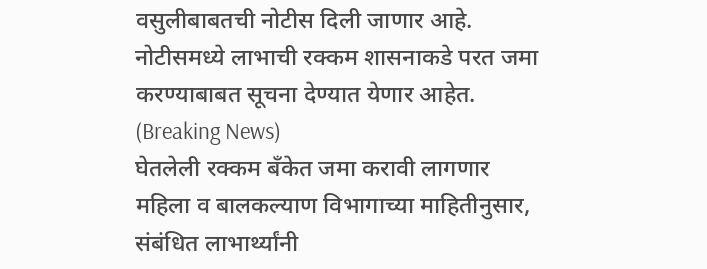वसुलीबाबतची नोटीस दिली जाणार आहे. नोटीसमध्ये लाभाची रक्कम शासनाकडे परत जमा करण्याबाबत सूचना देण्यात येणार आहेत. (Breaking News)
घेतलेली रक्कम बँकेत जमा करावी लागणार
महिला व बालकल्याण विभागाच्या माहितीनुसार, संबंधित लाभार्थ्यांनी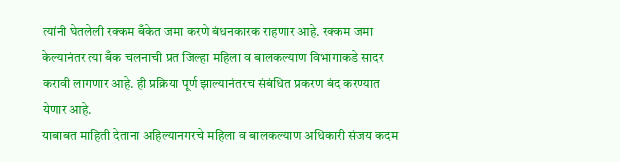त्यांनी घेतलेली रक्कम बँकेत जमा करणे बंधनकारक राहणार आहे. रक्कम जमा केल्यानंतर त्या बँक चलनाची प्रत जिल्हा महिला व बालकल्याण विभागाकडे सादर करावी लागणार आहे. ही प्रक्रिया पूर्ण झाल्यानंतरच संबंधित प्रकरण बंद करण्यात येणार आहे.
याबाबत माहिती देताना अहिल्यानगरचे महिला व बालकल्याण अधिकारी संजय कदम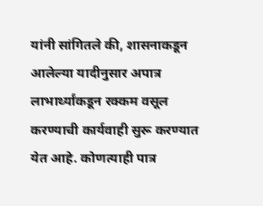यांनी सांगितले की, शासनाकडून आलेल्या यादीनुसार अपात्र लाभार्थ्यांकडून रक्कम वसूल करण्याची कार्यवाही सुरू करण्यात येत आहे. कोणत्याही पात्र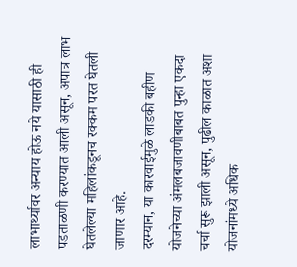लाभार्थ्यावर अन्याय होऊ नये यासाठी ही पडताळणी करण्यात आली असून, अपात्र लाभ घेतलेल्या महिलांकडूनच रक्कम परत घेतली जाणार आहे.
दरम्यान, या कारवाईमुळे लाडकी बहीण योजनेच्या अंमलबजावणीबाबत पुन्हा एकदा चर्चा सुरू झाली असून, पुढील काळात अशा योजनांमध्ये अधिक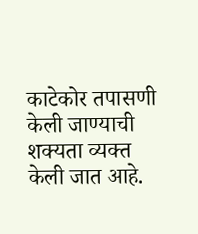काटेकोर तपासणी केली जाण्याची शक्यता व्यक्त केली जात आहे.